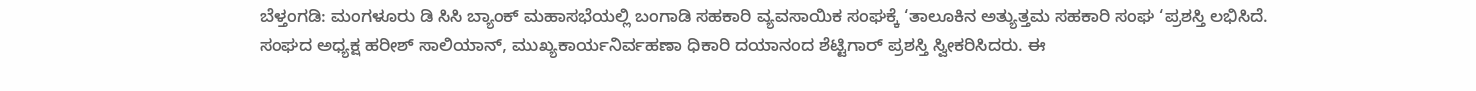ಬೆಳ್ತಂಗಡಿ: ಮಂಗಳೂರು ಡಿ ಸಿಸಿ ಬ್ಯಾಂಕ್ ಮಹಾಸಭೆಯಲ್ಲಿ ಬಂಗಾಡಿ ಸಹಕಾರಿ ವ್ಯವಸಾಯಿಕ ಸಂಘಕ್ಕೆ ‘ತಾಲೂಕಿನ ಅತ್ಯುತ್ತಮ ಸಹಕಾರಿ ಸಂಘ ‘ಪ್ರಶಸ್ತಿ ಲಭಿಸಿದೆ.
ಸಂಘದ ಅಧ್ಯಕ್ಷ ಹರೀಶ್ ಸಾಲಿಯಾನ್, ಮುಖ್ಯಕಾರ್ಯನಿರ್ವಹಣಾ ಧಿಕಾರಿ ದಯಾನಂದ ಶೆಟ್ಟಿಗಾರ್ ಪ್ರಶಸ್ತಿ ಸ್ವೀಕರಿಸಿದರು. ಈ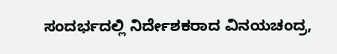ಸಂದರ್ಭದಲ್ಲಿ ನಿರ್ದೇಶಕರಾದ ವಿನಯಚಂದ್ರ,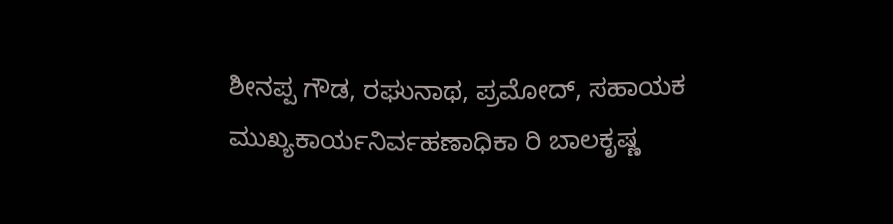ಶೀನಪ್ಪ ಗೌಡ, ರಘುನಾಥ, ಪ್ರಮೋದ್, ಸಹಾಯಕ ಮುಖ್ಯಕಾರ್ಯನಿರ್ವಹಣಾಧಿಕಾ ರಿ ಬಾಲಕೃಷ್ಣ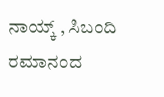ನಾಯ್ಕ್ , ಸಿಬಂದಿ ರಮಾನಂದ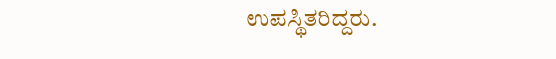ಉಪಸ್ಥಿತರಿದ್ದರು.